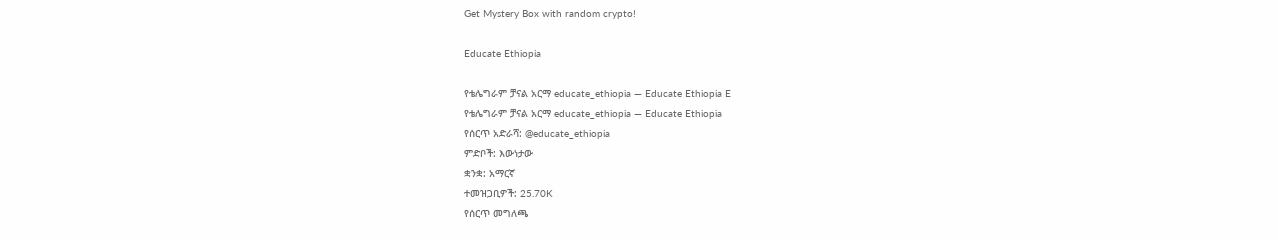Get Mystery Box with random crypto!

Educate Ethiopia

የቴሌግራም ቻናል አርማ educate_ethiopia — Educate Ethiopia E
የቴሌግራም ቻናል አርማ educate_ethiopia — Educate Ethiopia
የሰርጥ አድራሻ: @educate_ethiopia
ምድቦች: እውነታው
ቋንቋ: አማርኛ
ተመዝጋቢዎች: 25.70K
የሰርጥ መግለጫ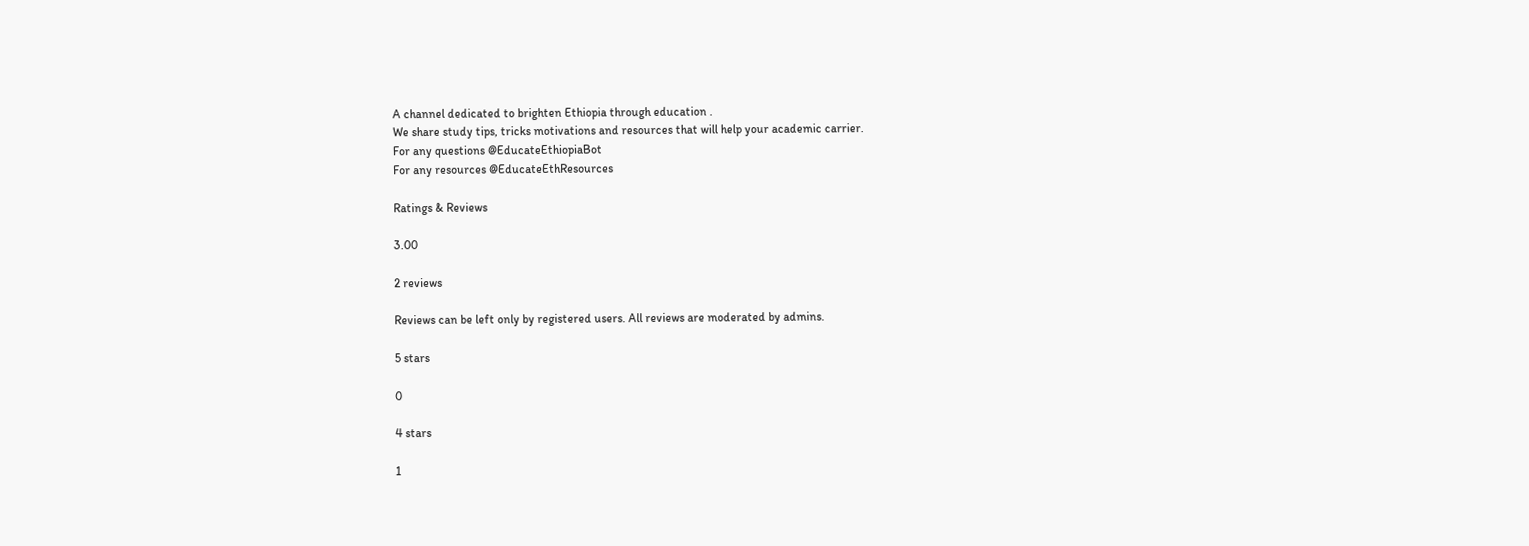A channel dedicated to brighten Ethiopia through education .
We share study tips, tricks motivations and resources that will help your academic carrier.
For any questions @EducateEthiopiaBot
For any resources @EducateEthResources

Ratings & Reviews

3.00

2 reviews

Reviews can be left only by registered users. All reviews are moderated by admins.

5 stars

0

4 stars

1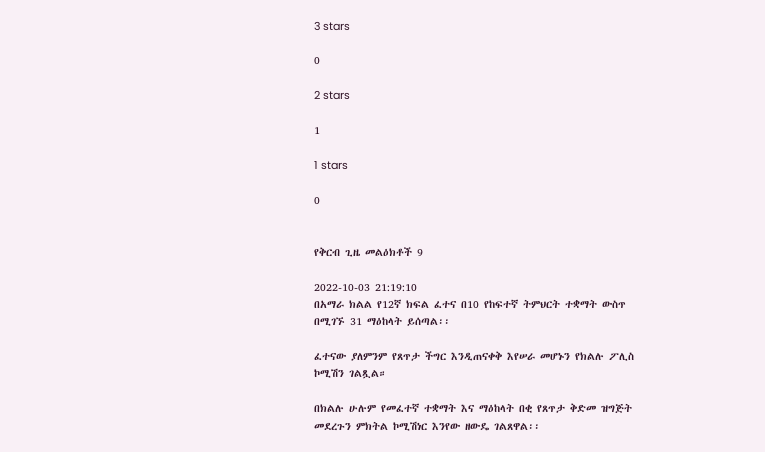3 stars

0

2 stars

1

1 stars

0


የቅርብ ጊዜ መልዕክቶች 9

2022-10-03 21:19:10
በአማራ ክልል የ12ኛ ክፍል ፈተና በ10 የከፍተኛ ትምህርት ተቋማት ውስጥ በሚገኙ 31 ማዕከላት ይሰጣል፡፡

ፈተናው ያለምንም የጸጥታ ችግር እንዲጠናቀቅ እየሠራ መሆኑን የክልሉ ፖሊስ ኮሚሽን ገልጿል።

በክልሉ ሁሉም የመፈተኛ ተቋማት እና ማዕከላት በቂ የጸጥታ ቅድመ ዝግጅት መደረጉን ምክትል ኮሚሽነር እንየው ዘውዴ ገልጸዋል፡፡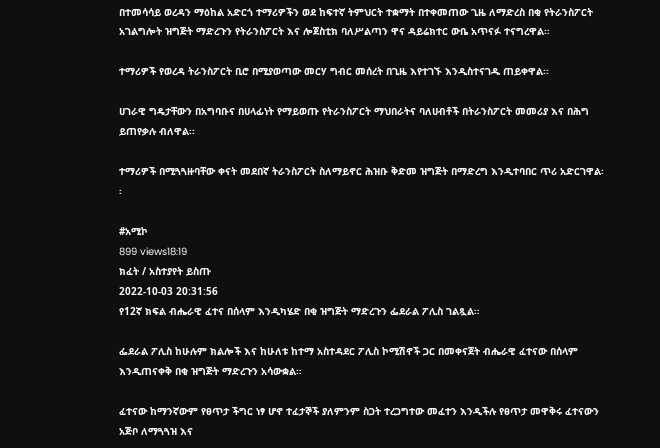በተመሳሳይ ወረዳን ማዕከል አድርጎ ተማሪዎችን ወደ ከፍተኛ ትምህርት ተቋማት በተቀመጠው ጊዜ ለማድረስ በቂ የትራንስፖርት አገልግሎት ዝግጅት ማድረጉን የትራንስፖርት እና ሎጀስቲክ ባለሥልጣን ዋና ዳይሬክተር ውቤ አጥናፉ ተናግረዋል፡፡

ተማሪዎች የወረዳ ትራንስፖርት ቢሮ በሚያወጣው መርሃ ግብር መሰረት በጊዜ እየተገኙ እንዲስተናገዱ ጠይቀዋል፡፡

ሀገራዊ ግዴታቸውን በአግባቡና በሀላፊነት የማይወጡ የትራንስፖርት ማህበራትና ባለሀብቶች በትራንስፖርት መመሪያ እና በሕግ ይጠየቃሉ ብለዋል፡፡

ተማሪዎች በሚጓጓዙባቸው ቀናት መደበኛ ትራንስፖርት ስለማይኖር ሕዝቡ ቅድመ ዝግጅት በማድረግ እንዲተባበር ጥሪ አድርገዋል፡፡

#አሚኮ
899 views18:19
ክፈት / አስተያየት ይስጡ
2022-10-03 20:31:56
የ12ኛ ክፍል ብሔራዊ ፈተና በሰላም እንዲካሄድ በቂ ዝግጅት ማድረጉን ፌደራል ፖሊስ ገልጿል።

ፌደራል ፖሊስ ከሁሉም ክልሎች እና ከሁለቱ ከተማ አስተዳደር ፖሊስ ኮሚሽኖች ጋር በመቀናጀት ብሔራዊ ፈተናው በሰላም እንዲጠናቀቅ በቂ ዝግጅት ማድረጉን አሳውቋል።

ፈተናው ከማንኛውም የፀጥታ ችግር ነፃ ሆኖ ተፈታኞች ያለምንም ስጋት ተረጋግተው መፈተን እንዲችሉ የፀጥታ መዋቅሩ ፈተናውን አጅቦ ለማጓጓዝ እና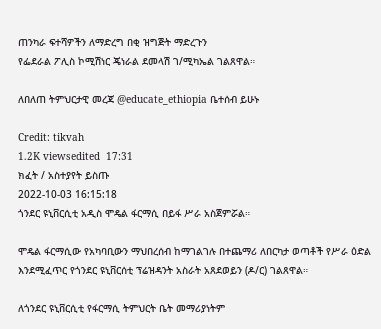ጠንካራ ፍተሻዎችን ለማድረግ በቂ ዝግጅት ማድረጉን
የፌደራል ፖሊስ ኮሚሽነር ጄነራል ደመላሽ ገ/ሚካኤል ገልጸዋል።

ለበለጠ ትምህርታዊ መረጃ @educate_ethiopia ቤተሰብ ይሁኑ

Credit: tikvah
1.2K viewsedited  17:31
ክፈት / አስተያየት ይስጡ
2022-10-03 16:15:18
ጎንደር ዩኒቨርሲቲ አዲስ ሞዴል ፋርማሲ በይፋ ሥራ አስጀምሯል።

ሞዴል ፋርማሲው የአካባቢውን ማህበረሰብ ከማገልገሉ በተጨማሪ ለበርካታ ወጣቶች የሥራ ዕድል እንደሚፈጥር የጎንደር ዩኒቨርሰቲ ፕሬዝዳንት አስራት አጸደወይን (ዶ/ር) ገልጸዋል።

ለጎንደር ዩኒቨርሲቲ የፋርማሲ ትምህርት ቤት መማሪያነትም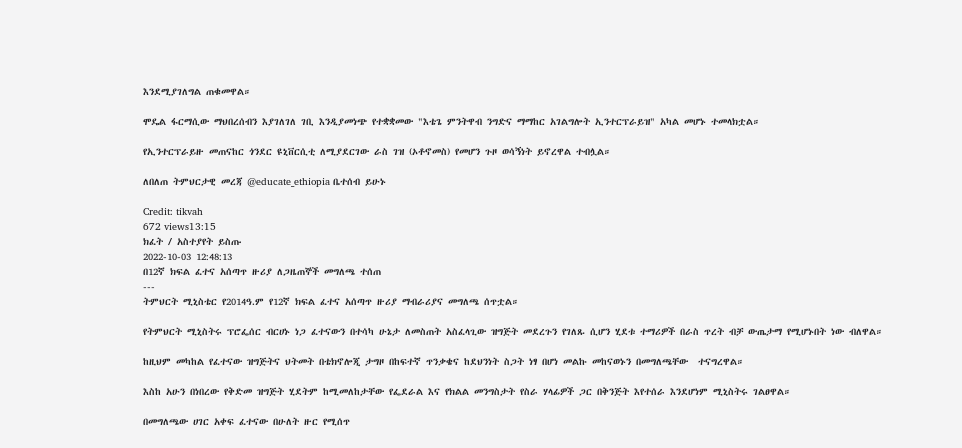እንደሚያገለግል ጠቁመዋል።

ሞዴል ፋርማሲው ማህበረሰብን እያገለገለ ገቢ እንዲያመነጭ የተቋቋመው "እቴጌ ምንትዋብ ንግድና ማማከር አገልግሎት ኢንተርፕራይዝ" አካል መሆኑ ተመላክቷል።

የኢንተርፕራይዙ መጠናከር ጎንደር ዩኒቨርሲቲ ለሚያደርገው ራስ ገዝ (ኦቶኖመስ) የመሆን ጉዞ ወሳኝነት ይኖረዋል ተብሏል።

ለበለጠ ትምህርታዊ መረጃ @educate_ethiopia ቤተሰብ ይሁኑ

Credit: tikvah
672 views13:15
ክፈት / አስተያየት ይስጡ
2022-10-03 12:48:13
በ12ኛ ክፍል ፈተና አሰጣጥ ዙሪያ ለጋዜጠኞች መግለጫ ተሰጠ
---
ትምህርት ሚኒስቴር የ2014ዓ.ም የ12ኛ ክፍል ፈተና አሰጣጥ ዙሪያ ማብራሪያና መግለጫ ሰጥቷል።

የትምህርት ሚኒስትሩ ፕሮፌሰር ብርሀኑ ነጋ ፈተናውን በተሳካ ሁኔታ ለመስጠት አስፈላጊው ዝግጅት መደረጉን የገለጹ ሲሆን ሂደቱ ተማሪዎች በራስ ጥረት ብቻ ውጤታማ የሚሆኑበት ነው ብለዋል።

ከዚህም መካከል የፈተናው ዝግጅትና ህትመት በቴክኖሎጂ ታግዞ በከፍተኛ ጥንቃቄና ከደህንነት ስጋት ነፃ በሆነ መልኩ መከናወኑን በመግለጫቸው  ተናግረዋል።

እስከ አሁን በነበረው የቅድመ ዝግጅት ሂደትም ከሚመለከታቸው የፌደራል እና የክልል መንግስታት የስራ ሃላፊዎች ጋር በቅንጅት እየተሰራ እንደሆነም ሚኒስትሩ ገልፀዋል።

በመግለጫው ሀገር አቀፍ ፈተናው በሁለት ዙር የሚሰጥ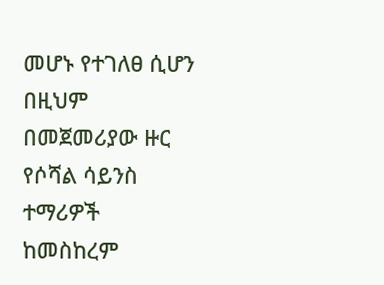መሆኑ የተገለፀ ሲሆን በዚህም በመጀመሪያው ዙር  የሶሻል ሳይንስ ተማሪዎች  ከመስከረም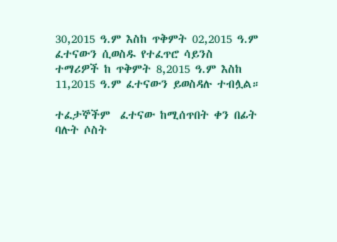30,2015 ዓ.ም እስከ ጥቅምት 02,2015 ዓ.ም ፈተናውን ሲወስዱ የተፈጥሮ ሳይንስ ተማሪዎች ከ ጥቅምት 8,2015 ዓ.ም እስከ 11,2015 ዓ.ም ፈተናውን ይወስዳሉ ተብሏል።

ተፈታኞችም  ፈተናው ከሚሰጥበት ቀን በፊት ባሉት ሶስት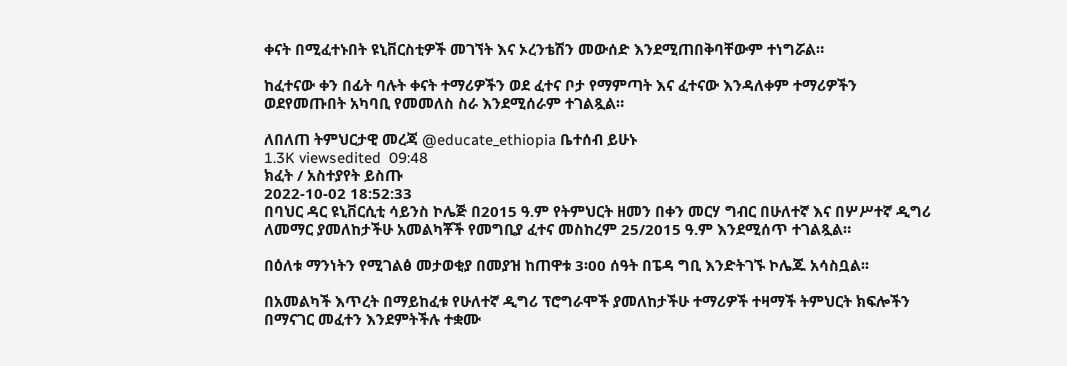ቀናት በሚፈተኑበት ዩኒቨርስቲዎች መገኘት እና ኦረንቴሽን መውሰድ እንደሚጠበቅባቸውም ተነግሯል።

ከፈተናው ቀን በፊት ባሉት ቀናት ተማሪዎችን ወደ ፈተና ቦታ የማምጣት እና ፈተናው እንዳለቀም ተማሪዎችን ወደየመጡበት አካባቢ የመመለስ ስራ እንደሚሰራም ተገልጿል።

ለበለጠ ትምህርታዊ መረጃ @educate_ethiopia ቤተሰብ ይሁኑ
1.3K viewsedited  09:48
ክፈት / አስተያየት ይስጡ
2022-10-02 18:52:33
በባህር ዳር ዩኒቨርሲቲ ሳይንስ ኮሌጅ በ2015 ዓ.ም የትምህርት ዘመን በቀን መርሃ ግብር በሁለተኛ እና በሦሥተኛ ዲግሪ ለመማር ያመለከታችሁ አመልካቾች የመግቢያ ፈተና መስከረም 25/2015 ዓ.ም እንደሚሰጥ ተገልጿል።

በዕለቱ ማንነትን የሚገልፅ መታወቂያ በመያዝ ከጠዋቱ 3፡00 ሰዓት በፔዳ ግቢ እንድትገኙ ኮሌጁ አሳስቧል፡፡

በአመልካች እጥረት በማይከፈቱ የሁለተኛ ዲግሪ ፕሮግራሞች ያመለከታችሁ ተማሪዎች ተዛማች ትምህርት ክፍሎችን በማናገር መፈተን እንደምትችሉ ተቋሙ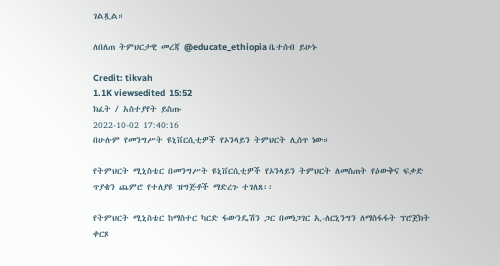ገልጿል።

ለበለጠ ትምህርታዊ መረጃ @educate_ethiopia ቤተሰብ ይሁኑ

Credit: tikvah
1.1K viewsedited  15:52
ክፈት / አስተያየት ይስጡ
2022-10-02 17:40:16
በሁሉም የመንግሥት ዩኒቨርሲቲዎች የኦንላይን ትምህርት ሊሰጥ ነው።

የትምህርት ሚኒስቴር በመንግሥት ዩኒቨርሲቲዎች የኦንላይን ትምህርት ለመስጠት የዕውቅና ፍቃድ ጥያቄን ጨምሮ የተለያዩ ዝግጅቶች ማድረጉ ተገለጸ፡፡

የትምህርት ሚኒስቴር ከማስተር ካርድ ፋውንዴሽን ጋር በመነጋገር ኢ-ለርኒንግን ለማስፋፋት ፕሮጀክት ቀርጾ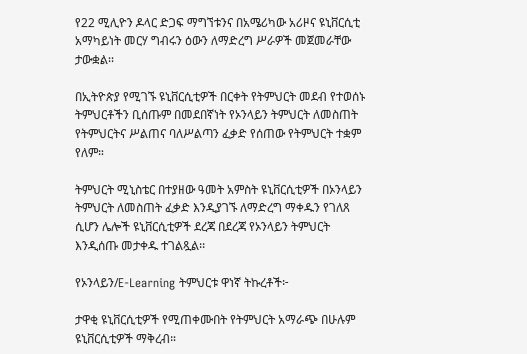የ22 ሚሊዮን ዶላር ድጋፍ ማግኘቱንና በአሜሪካው አሪዞና ዩኒቨርሲቲ አማካይነት መርሃ ግብሩን ዕውን ለማድረግ ሥራዎች መጀመራቸው ታውቋል፡፡

በኢትዮጵያ የሚገኙ ዩኒቨርሲቲዎች በርቀት የትምህርት መደብ የተወሰኑ ትምህርቶችን ቢሰጡም በመደበኛነት የኦንላይን ትምህርት ለመስጠት የትምህርትና ሥልጠና ባለሥልጣን ፈቃድ የሰጠው የትምህርት ተቋም የለም።

ትምህርት ሚኒስቴር በተያዘው ዓመት አምስት ዩኒቨርሲቲዎች በኦንላይን ትምህርት ለመስጠት ፈቃድ እንዲያገኙ ለማድረግ ማቀዱን የገለጸ ሲሆን ሌሎች ዩኒቨርሲቲዎች ደረጃ በደረጃ የኦንላይን ትምህርት እንዲሰጡ መታቀዱ ተገልጿል፡፡

የኦንላይን/E-Learning ትምህርቱ ዋነኛ ትኩረቶች፦

ታዋቂ ዩኒቨርሲቲዎች የሚጠቀሙበት የትምህርት አማራጭ በሁሉም ዩኒቨርሲቲዎች ማቅረብ።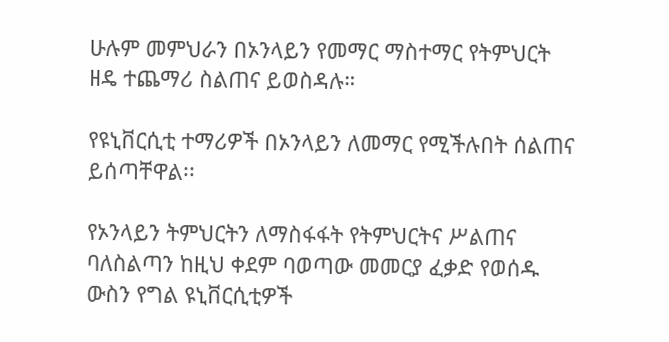ሁሉም መምህራን በኦንላይን የመማር ማስተማር የትምህርት ዘዴ ተጨማሪ ስልጠና ይወስዳሉ።

የዩኒቨርሲቲ ተማሪዎች በኦንላይን ለመማር የሚችሉበት ሰልጠና ይሰጣቸዋል፡፡

የኦንላይን ትምህርትን ለማስፋፋት የትምህርትና ሥልጠና ባለስልጣን ከዚህ ቀደም ባወጣው መመርያ ፈቃድ የወሰዱ ውስን የግል ዩኒቨርሲቲዎች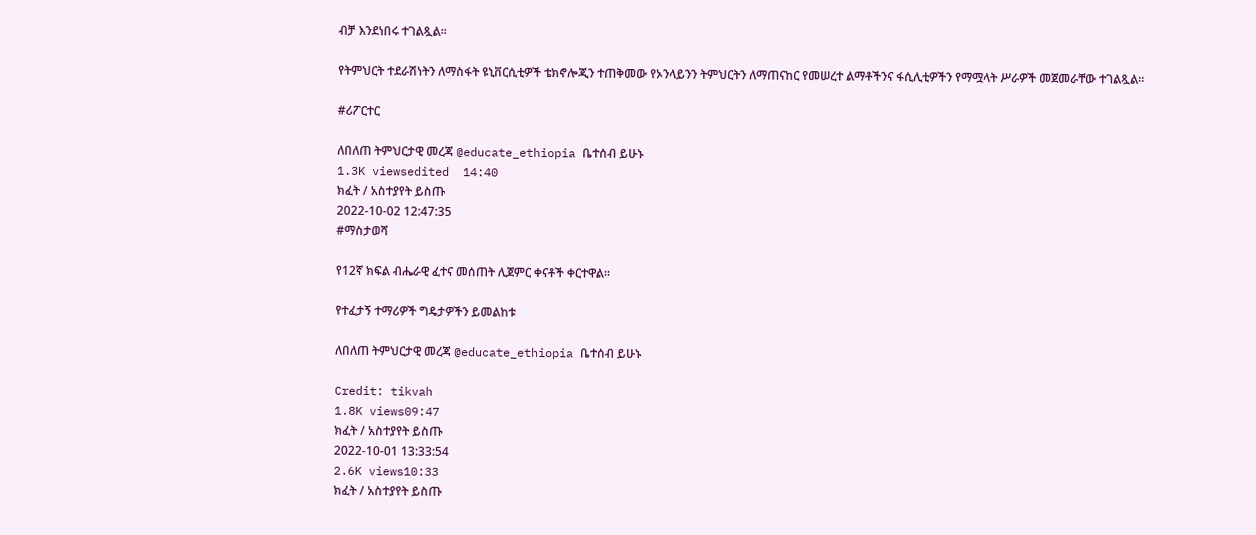ብቻ እንደነበሩ ተገልጿል፡፡

የትምህርት ተደራሽነትን ለማስፋት ዩኒቨርሲቲዎች ቴክኖሎጂን ተጠቅመው የኦንላይንን ትምህርትን ለማጠናከር የመሠረተ ልማቶችንና ፋሲሊቲዎችን የማሟላት ሥራዎች መጀመራቸው ተገልጿል።

#ሪፖርተር

ለበለጠ ትምህርታዊ መረጃ @educate_ethiopia ቤተሰብ ይሁኑ
1.3K viewsedited  14:40
ክፈት / አስተያየት ይስጡ
2022-10-02 12:47:35
#ማስታወሻ

የ12ኛ ክፍል ብሔራዊ ፈተና መሰጠት ሊጀምር ቀናቶች ቀርተዋል።

የተፈታኝ ተማሪዎች ግዴታዎችን ይመልከቱ

ለበለጠ ትምህርታዊ መረጃ @educate_ethiopia ቤተሰብ ይሁኑ

Credit: tikvah
1.8K views09:47
ክፈት / አስተያየት ይስጡ
2022-10-01 13:33:54
2.6K views10:33
ክፈት / አስተያየት ይስጡ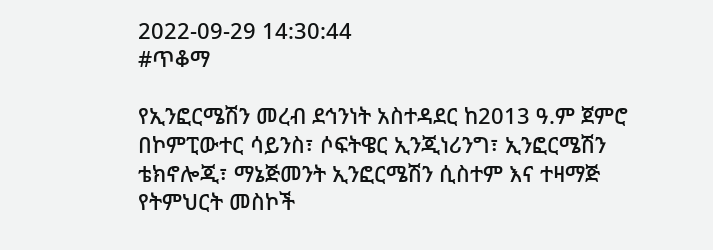2022-09-29 14:30:44
#ጥቆማ

የኢንፎርሜሽን መረብ ደኅንነት አስተዳደር ከ2013 ዓ.ም ጀምሮ በኮምፒውተር ሳይንስ፣ ሶፍትዌር ኢንጂነሪንግ፣ ኢንፎርሜሽን ቴክኖሎጂ፣ ማኔጅመንት ኢንፎርሜሽን ሲስተም እና ተዛማጅ የትምህርት መስኮች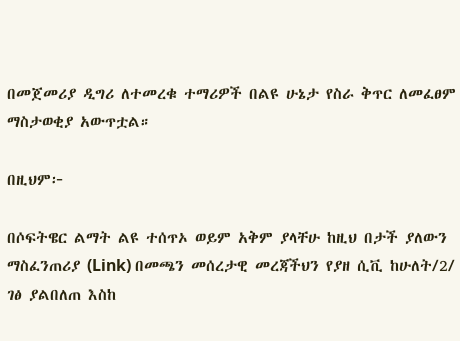በመጀመሪያ ዲግሪ ለተመረቁ ተማሪዎች በልዩ ሁኔታ የስራ ቅጥር ለመፈፀም ማስታወቂያ አውጥቷል።

በዚህም፦

በሶፍትዌር ልማት ልዩ ተሰጥኦ ወይም አቅም ያላቸሁ ከዚህ በታች ያለውን ማስፈንጠሪያ (Link) በመጫን መሰረታዊ መረጃችህን የያዘ ሲቪ ከሁለት/2/ ገፅ ያልበለጠ እስከ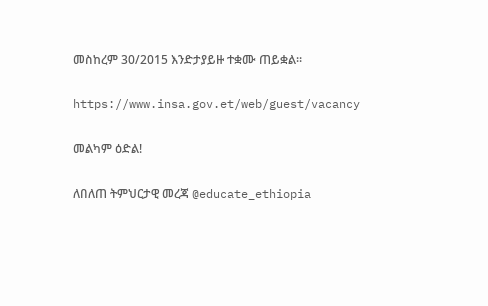መስከረም 30/2015 እንድታያይዙ ተቋሙ ጠይቋል።

https://www.insa.gov.et/web/guest/vacancy

መልካም ዕድል!

ለበለጠ ትምህርታዊ መረጃ @educate_ethiopia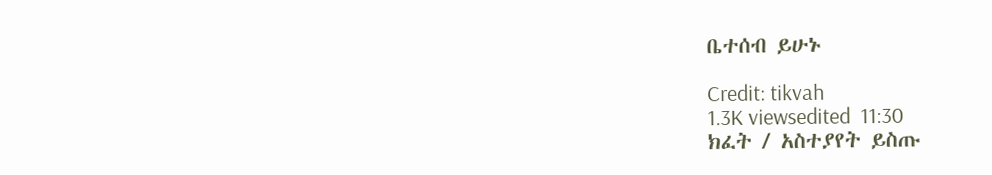ቤተሰብ ይሁኑ

Credit: tikvah
1.3K viewsedited  11:30
ክፈት / አስተያየት ይስጡ